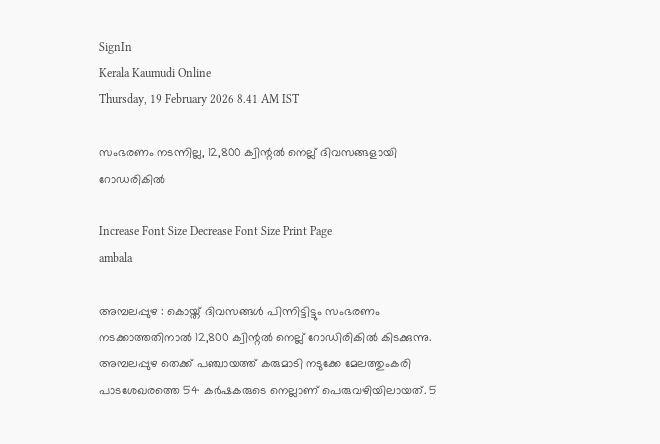SignIn
Kerala Kaumudi Online
Thursday, 19 February 2026 8.41 AM IST

സംഭരണം നടന്നില്ല, 12,800 ക്വിന്റൽ നെല്ല് ദിവസങ്ങളായി റോഡരികിൽ

Increase Font Size Decrease Font Size Print Page
ambala

അമ്പലപ്പുഴ : കൊയ്ത് ദിവസങ്ങൾ പിന്നിട്ടിട്ടും സംഭരണം നടക്കാത്തതിനാൽ 12,800 ക്വിന്റൽ നെല്ല് റോഡിരികിൽ കിടക്കുന്നു. അമ്പലപ്പുഴ തെക്ക് പഞ്ചായത്ത് കരുമാടി നടുക്കേ മേലത്തുംകരി പാടശേഖരത്തെ 54 കർഷകരുടെ നെല്ലാണ് പെരുവഴിയിലായത്. 5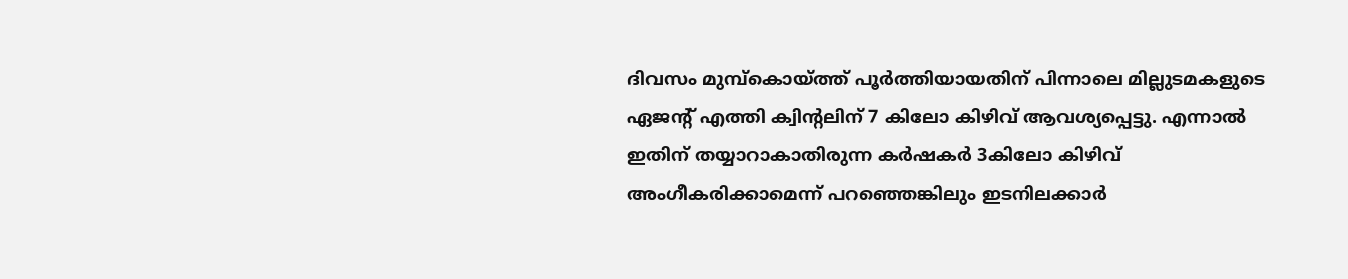ദിവസം മുമ്പ്കൊയ്ത്ത് പൂർത്തിയായതിന് പിന്നാലെ മില്ലുടമകളുടെ ഏജന്റ് എത്തി ക്വിന്റലിന് 7 കിലോ കിഴിവ് ആവശ്യപ്പെട്ടു. എന്നാൽ ഇതിന് തയ്യാറാകാതിരുന്ന കർഷകർ 3കിലോ കിഴിവ് അംഗീകരിക്കാമെന്ന് പറഞ്ഞെങ്കിലും ഇടനിലക്കാർ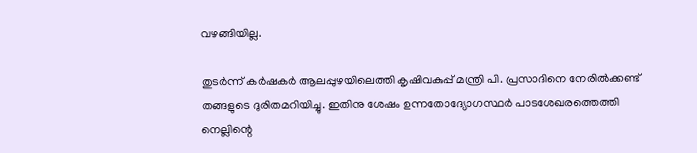വഴങ്ങിയില്ല.

തുടർന്ന് കർഷകർ ആലപ്പുഴയിലെത്തി കൃഷിവകുപ്പ് മന്ത്രി പി. പ്രസാദിനെ നേരിൽക്കണ്ട് തങ്ങളുടെ ദുരിതമറിയിച്ചു. ഇതിനു ശേഷം ഉന്നതോദ്യോഗസ്ഥർ പാടശേഖരത്തെത്തി നെല്ലിന്റെ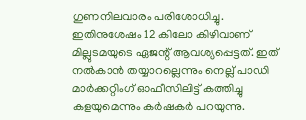ഗുണനിലവാരം പരിശോധിച്ചു. ഇതിനുശേഷം 12 കിലോ കിഴിവാണ് മില്ലുടമയുടെ ഏജന്റ് ആവശ്യപ്പെട്ടത്. ഇത് നൽകാൻ തയ്യാറല്ലെന്നും നെല്ല് പാഡി മാർക്കറ്റിംഗ് ഓഫീസിലിട്ട് കത്തിച്ചു കളയുമെന്നും കർഷകർ പറയുന്നു.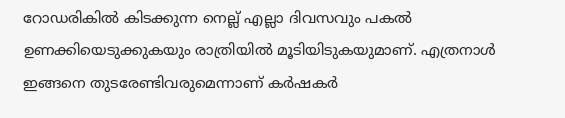റോഡരികിൽ കിടക്കുന്ന നെല്ല് എല്ലാ ദിവസവും പകൽ ഉണക്കിയെടുക്കുകയും രാത്രിയിൽ മൂടിയിടുകയുമാണ്. എത്രനാൾ ഇങ്ങനെ തുടരേണ്ടിവരുമെന്നാണ് കർഷകർ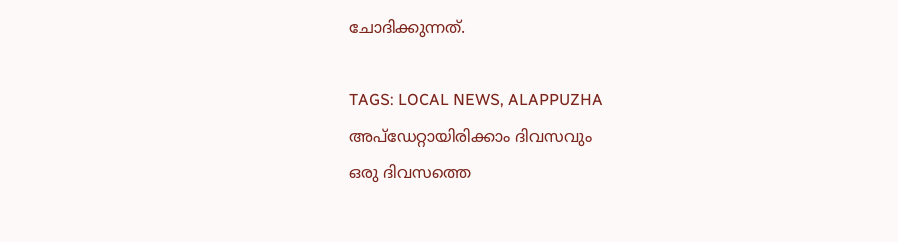ചോദിക്കുന്നത്.

TAGS: LOCAL NEWS, ALAPPUZHA
അപ്ഡേറ്റായിരിക്കാം ദിവസവും
ഒരു ദിവസത്തെ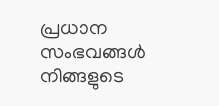പ്രധാന സംഭവങ്ങൾ നിങ്ങളുടെ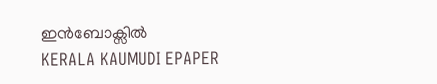ഇൻബോക്സിൽ
KERALA KAUMUDI EPAPER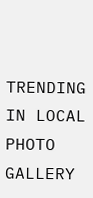TRENDING IN LOCAL
PHOTO GALLERY